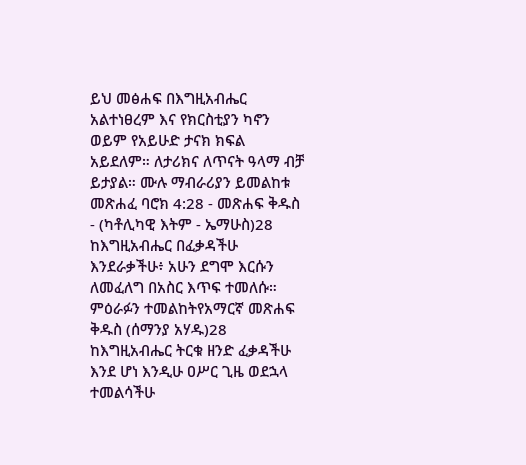ይህ መፅሐፍ በእግዚአብሔር አልተነፀረም እና የክርስቲያን ካኖን ወይም የአይሁድ ታናክ ክፍል አይደለም። ለታሪክና ለጥናት ዓላማ ብቻ ይታያል። ሙሉ ማብራሪያን ይመልከቱ መጽሐፈ ባሮክ 4:28 - መጽሐፍ ቅዱስ - (ካቶሊካዊ እትም - ኤማሁስ)28 ከእግዚአብሔር በፈቃዳችሁ እንደራቃችሁ፥ አሁን ደግሞ እርሱን ለመፈለግ በአስር እጥፍ ተመለሱ። ምዕራፉን ተመልከትየአማርኛ መጽሐፍ ቅዱስ (ሰማንያ አሃዱ)28 ከእግዚአብሔር ትርቁ ዘንድ ፈቃዳችሁ እንደ ሆነ እንዲሁ ዐሥር ጊዜ ወደኋላ ተመልሳችሁ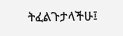ትፈልጉታላችሁ፤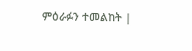ምዕራፉን ተመልከት |